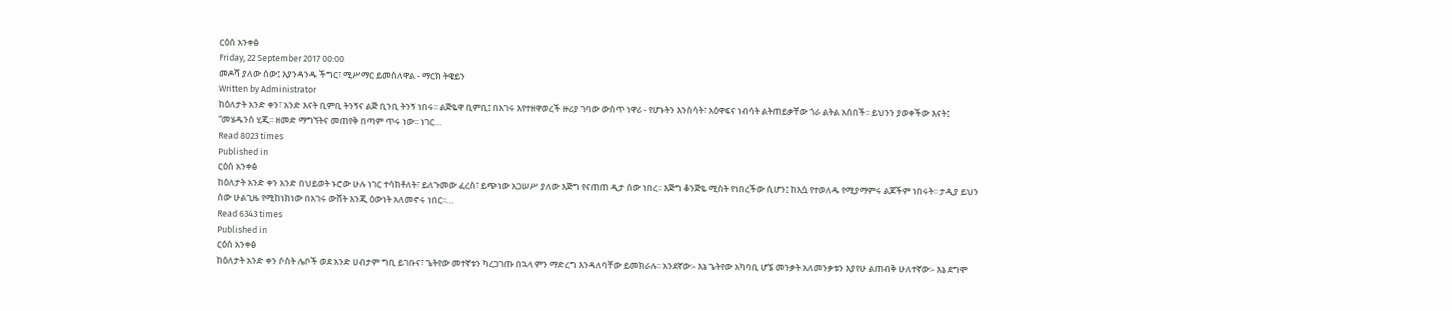ርዕሰ አንቀፅ
Friday, 22 September 2017 00:00
መዶሻ ያለው ሰው፤ እያንዳንዱ ችግር፣ ሚሥማር ይመስለዋል - ማርክ ትዌይን
Written by Administrator
ከዕለታት አንድ ቀን፣ አንድ እናት ቢምቢ ትንኝና ልጅ ቢንቢ ትንኝ ነበሩ፡፡ ልጅዬዋ ቢምቢ፤ በአገሩ እየተዘዋወረች ዙሪያ ገባው ውስጥ ነዋሪ - የሆኑትን እንስሳት፣ አዕዋፍና ነብሳት ልትጠይቃቸው ጎራ ልትል አሰበች፡፡ ይህንን ያወቀችው እናት፤ “መሄዱንስ ሂጂ፡፡ ዘመድ ማግኘትና መጠየቅ በጣም ጥሩ ነው፡፡ ነገር…
Read 8023 times
Published in
ርዕሰ አንቀፅ
ከዕለታት አንድ ቀን አንድ በህይወት ኑሮው ሁሉ ነገር ተሳክቶለት፣ ይለጉመው ፈረስ፣ ይጭነው አጋሠሥ ያለው እጅግ የናጠጠ ዲታ ሰው ነበረ፡፡ እጅግ ቆንጅዬ ሚስት የነበረችው ሲሆን፤ ከእሷ የተወለዱ የሚያማምሩ ልጆችም ነበሩት፡፡ ታዲያ ይህን ሰው ሁልጊዜ የሚከነክነው በአገሩ ውሸት እንጂ ዕውነት አለመኖሩ ነበር፡፡…
Read 6343 times
Published in
ርዕሰ አንቀፅ
ከዕለታት አንድ ቀን ሶስት ሌቦች ወደ አንድ ሀብታም ግቢ ይገቡና፣ ጌትየው መተኛቱን ካረጋገጡ በኋላ ምን ማድረግ እንዳለባቸው ይመክራሉ፡፡ አንደኛው፡- እኔ ጌትየው አካባቢ ሆኜ መንቃት አለመንቃቱን እያየሁ ልጠብቅ ሁለተኛው፡- እኔ ደግሞ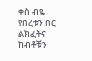ቀስ ብዬ የበረቱን በር ልክፈትና ከብቶቹን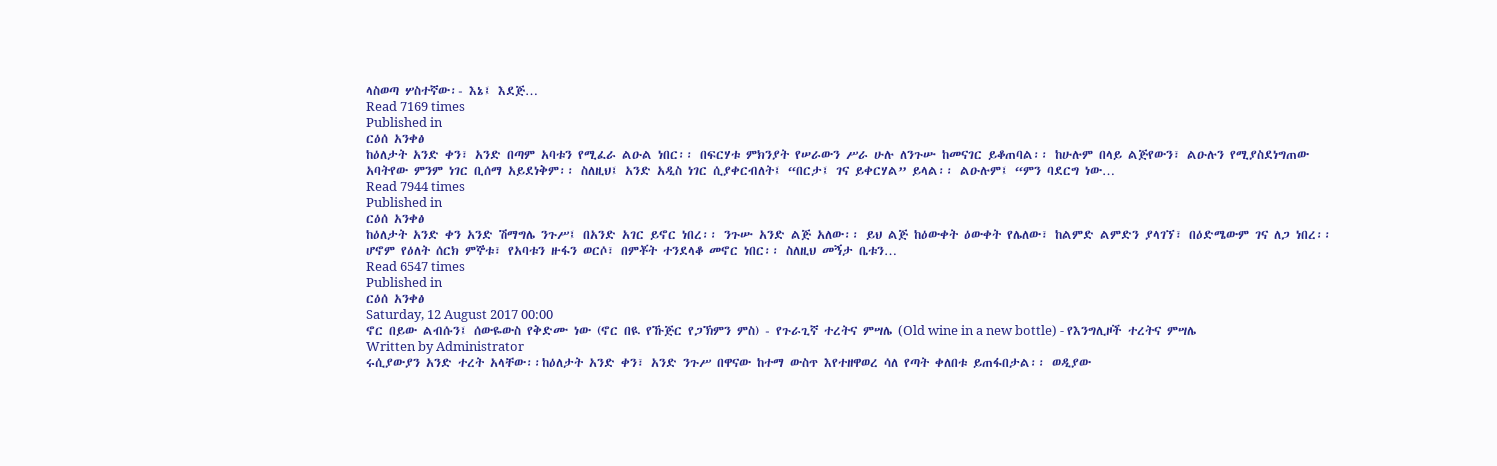ላስወጣ ሦስተኛው፡- እኔ፤ እደጅ…
Read 7169 times
Published in
ርዕሰ አንቀፅ
ከዕለታት አንድ ቀን፣ አንድ በጣም አባቱን የሚፈራ ልዑል ነበር፡፡ በፍርሃቱ ምክንያት የሠራውን ሥራ ሁሉ ለንጉሡ ከመናገር ይቆጠባል፡፡ ከሁሉም በላይ ልጅየውን፣ ልዑሉን የሚያስደነግጠው አባትየው ምንም ነገር ቢሰማ አይደነቅም፡፡ ስለዚህ፤ አንድ አዲስ ነገር ሲያቀርብለት፤ “በርታ፤ ገና ይቀርሃል” ይላል፡፡ ልዑሉም፤ “ምን ባደርግ ነው…
Read 7944 times
Published in
ርዕሰ አንቀፅ
ከዕለታት አንድ ቀን አንድ ሽማግሌ ንጉሥ፤ በአንድ አገር ይኖር ነበረ፡፡ ንጉሡ አንድ ልጅ አለው፡፡ ይህ ልጅ ከዕውቀት ዕውቀት የሌለው፣ ከልምድ ልምድን ያላገኘ፣ በዕድሜውም ገና ለጋ ነበረ፡፡ ሆኖም የዕለት ሰርክ ምኞቱ፣ የአባቱን ዙፋን ወርሶ፣ በምቾት ተንደላቆ መኖር ነበር፡፡ ስለዚህ መኝታ ቤቱን…
Read 6547 times
Published in
ርዕሰ አንቀፅ
Saturday, 12 August 2017 00:00
ኖር በይው ልብሱን፤ ሰውዬውስ የቅድሙ ነው (ኖር በዪ የኹጅር የጋኽምን ምስ) - የጉራጊኛ ተረትና ምሣሌ (Old wine in a new bottle) - የእንግሊዞች ተረትና ምሣሌ
Written by Administrator
ሩሲያውያን አንድ ተረት አላቸው፡፡ከዕለታት አንድ ቀን፣ አንድ ንጉሥ በዋናው ከተማ ውስጥ እየተዘዋወረ ሳለ የጣት ቀለበቱ ይጠፋበታል፡፡ ወዲያው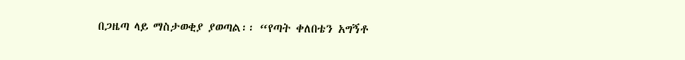በጋዜጣ ላይ ማስታወቂያ ያወጣል፡፡ “የጣት ቀለበቴን አግኝቶ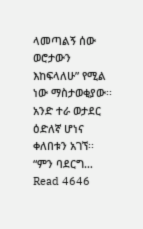ላመጣልኝ ሰው ወሮታውን እከፍላለሁ” የሚል ነው ማስታወቂያው፡፡ አንድ ተራ ወታደር ዕድለኛ ሆነና ቀለበቱን አገኘ፡፡ “ምን ባደርግ…
Read 4646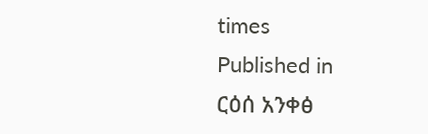times
Published in
ርዕሰ አንቀፅ